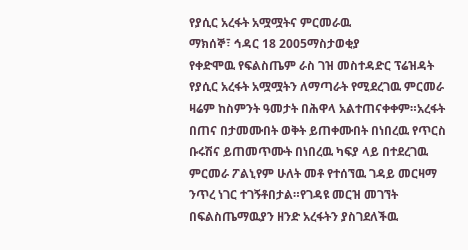የያሲር አረፋት አሟሟትና ምርመራዉ
ማክሰኞ፣ ኅዳር 18 2005ማስታወቂያ
የቀድሞዉ የፍልስጤም ራስ ገዝ መስተዳድር ፕሬዝዳት የያሲር አረፋት አሟሟትን ለማጣራት የሚደረገዉ ምርመራ ዛሬም ከስምንት ዓመታት በሕዋላ አልተጠናቀቀም።አረፋት በጠና በታመሙበት ወቅት ይጠቀሙበት በነበረዉ የጥርስ ቡሩሽና ይጠመጥሙት በነበረዉ ካፍያ ላይ በተደረገዉ ምርመራ ፖልኒየም ሁለት መቶ የተሰኘዉ ገዳይ መርዛማ ንጥረ ነገር ተገኝቶበታል።የገዳዩ መርዝ መገኘት በፍልስጤማዉያን ዘንድ አረፋትን ያስገደለችዉ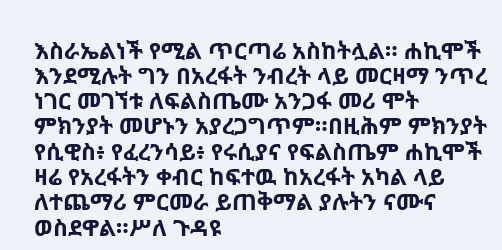እስራኤልነች የሚል ጥርጣሬ አስከትሏል። ሐኪሞች እንደሚሉት ግን በአረፋት ንብረት ላይ መርዛማ ንጥረ ነገር መገኘቱ ለፍልስጤሙ አንጋፋ መሪ ሞት ምክንያት መሆኑን አያረጋግጥም።በዚሕም ምክንያት የሲዊስ፥ የፈረንሳይ፥ የሩሲያና የፍልስጤም ሐኪሞች ዛሬ የአረፋትን ቀብር ከፍተዉ ከአረፋት አካል ላይ ለተጨማሪ ምርመራ ይጠቅማል ያሉትን ናሙና ወስደዋል።ሥለ ጉዳዩ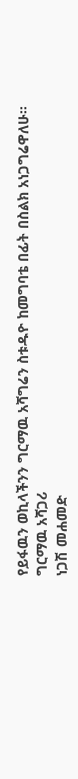የይፋዉን ወኪላችንን ግርማዉ አሻግሬን ስቱዱዮ ከመግባቴ በፊት በስልክ አነጋግሬዋለሁ።
ግርማዉ አሻጋሪ
ነጋሽ መሐመድ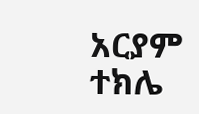አርያም ተክሌ